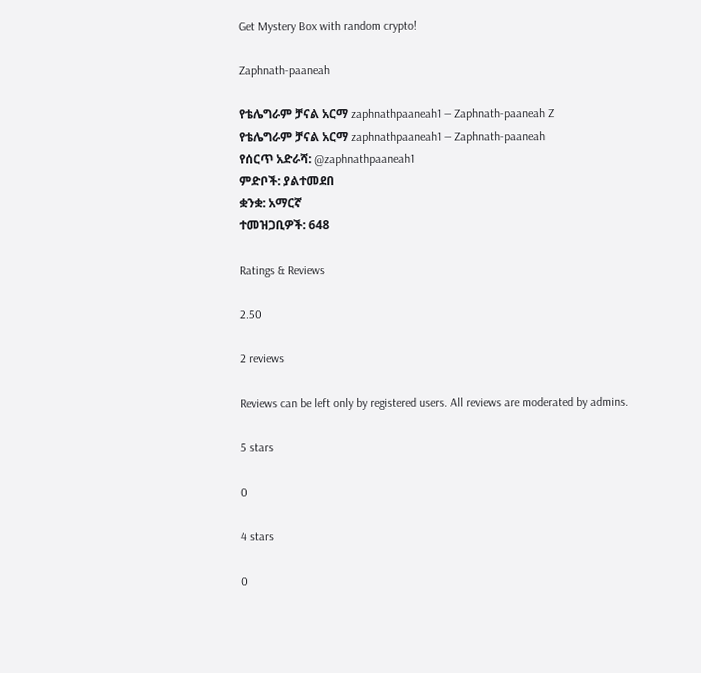Get Mystery Box with random crypto!

Zaphnath-paaneah

የቴሌግራም ቻናል አርማ zaphnathpaaneah1 — Zaphnath-paaneah Z
የቴሌግራም ቻናል አርማ zaphnathpaaneah1 — Zaphnath-paaneah
የሰርጥ አድራሻ: @zaphnathpaaneah1
ምድቦች: ያልተመደበ
ቋንቋ: አማርኛ
ተመዝጋቢዎች: 648

Ratings & Reviews

2.50

2 reviews

Reviews can be left only by registered users. All reviews are moderated by admins.

5 stars

0

4 stars

0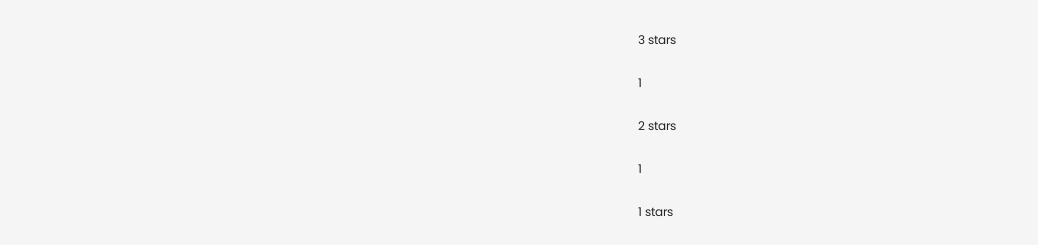3 stars

1

2 stars

1

1 stars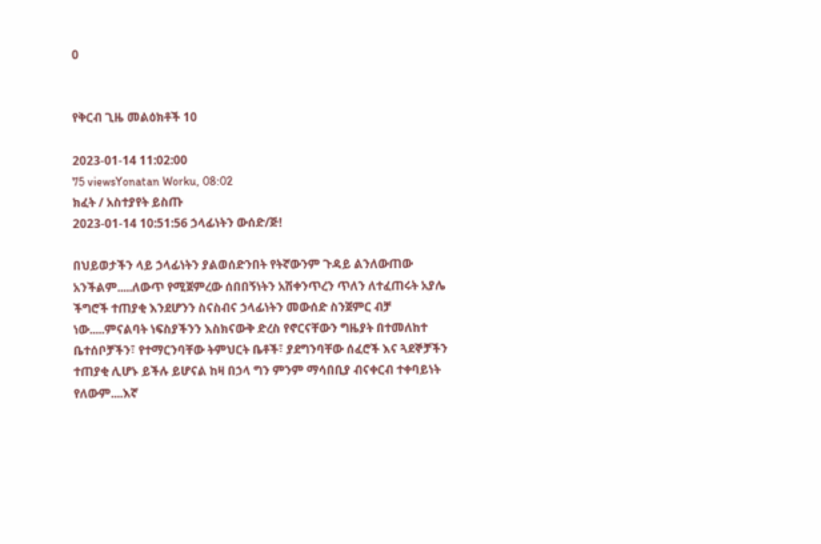0


የቅርብ ጊዜ መልዕክቶች 10

2023-01-14 11:02:00
75 viewsYonatan Worku, 08:02
ክፈት / አስተያየት ይስጡ
2023-01-14 10:51:56 ኃላፊነትን ውሰድ/ጅ!

በህይወታችን ላይ ኃላፊነትን ያልወሰድንበት የትኛውንም ጉዳይ ልንለውጠው አንችልም.....ለውጥ የሚጀምረው ሰበበኝነትን አሽቀንጥረን ጥለን ለተፈጠሩት አያሌ ችግሮች ተጠያቂ እንደሆንን ስናስብና ኃላፊነትን መውሰድ ስንጀምር ብቻ ነው.....ምናልባት ነፍስያችንን እስክናውቅ ድረስ የኖርናቸውን ግዜያት በተመለከተ ቤተሰቦቻችን፣ የተማርንባቸው ትምህርት ቤቶች፣ ያደግንባቸው ሰፈሮች እና ጓደኞቻችን ተጠያቂ ሊሆኑ ይችሉ ይሆናል ከዛ በኃላ ግን ምንም ማሳበቢያ ብናቀርብ ተቀባይነት የለውም....እኛ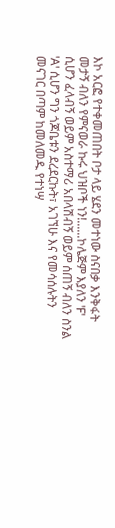እኮ አርፎ የተቀመጠበት ቦታ ላይ ሄደን መተነው ስናበቃ እንቅፋት መታኝ ብለን የምናወራ ኩሩ ህዝቦች ነን!......ኮሌጅም እያለን 'F' ሲሆን ፈላብኝ ወይም አስተማሪ አበላሽብኝ ወይም ሰጠኝ ብለን ስንል 'A' ሲሆን ግን ጎጆቤቱን ደረደርኩት፣ አገኘሁ እና የመሳሰሉትን መናገር በጣም ከመለመዱ የተነሣ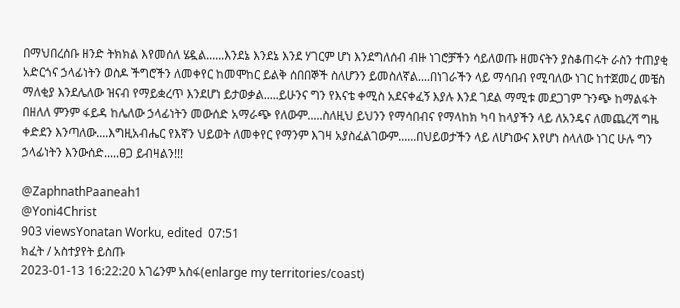በማህበረሰቡ ዘንድ ትክክል እየመሰለ ሄዷል......እንደኔ እንደኔ እንደ ሃገርም ሆነ እንደግለሰብ ብዙ ነገሮቻችን ሳይለወጡ ዘመናትን ያስቆጠሩት ራስን ተጠያቂ አድርጎና ኃላፊነትን ወስዶ ችግሮችን ለመቀየር ከመሞከር ይልቅ ሰበበኞች ስለሆንን ይመስለኛል....በነገራችን ላይ ማሳበብ የሚባለው ነገር ከተጀመረ መቼስ ማለቂያ እንደሌለው ዝናብ የማይቋረጥ እንደሆነ ይታወቃል.....ይሁንና ግን የእናቴ ቀሚስ አደናቀፈኝ እያሉ እንደ ገደል ማሚቱ መደጋገም ጉንጭ ከማልፋት በዘለለ ምንም ፋይዳ ከሌለው ኃላፊነትን መውሰድ አማራጭ የለውም.....ስለዚህ ይህንን የማሳበብና የማላከክ ካባ ከላያችን ላይ ለአንዴና ለመጨረሻ ግዜ ቀድደን እንጣለው....እግዚአብሔር የእኛን ህይወት ለመቀየር የማንም እገዛ አያስፈልገውም......በህይወታችን ላይ ለሆነውና እየሆነ ስላለው ነገር ሁሉ ግን ኃላፊነትን እንውሰድ.....ፀጋ ይብዛልን!!!

@ZaphnathPaaneah1
@Yoni4Christ
903 viewsYonatan Worku, edited  07:51
ክፈት / አስተያየት ይስጡ
2023-01-13 16:22:20 አገሬንም አስፋ(enlarge my territories/coast)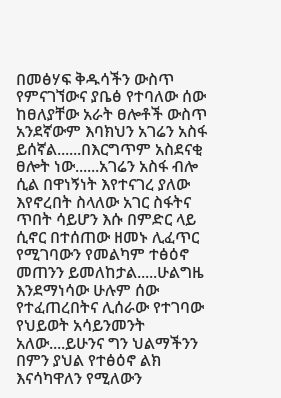በመፅሃፍ ቅዱሳችን ውስጥ የምናገኘውና ያቤፅ የተባለው ሰው ከፀለያቸው አራት ፀሎቶች ውስጥ አንደኛውም እባክህን አገሬን አስፋ ይሰኛል......በእርግጥም አስደናቂ ፀሎት ነው......አገሬን አስፋ ብሎ ሲል በዋነኝነት እየተናገረ ያለው እየኖረበት ስላለው አገር ስፋትና ጥበት ሳይሆን እሱ በምድር ላይ ሲኖር በተሰጠው ዘመኑ ሊፈጥር የሚገባውን የመልካም ተፅዕኖ መጠንን ይመለከታል.....ሁልግዜ እንደማነሳው ሁሉም ሰው የተፈጠረበትና ሊሰራው የተገባው የህይወት አሳይንመንት አለው....ይሁንና ግን ህልማችንን በምን ያህል የተፅዕኖ ልክ እናሳካዋለን የሚለውን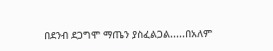በደንብ ደጋግሞ ማጤን ያስፈልጋል.....በአለም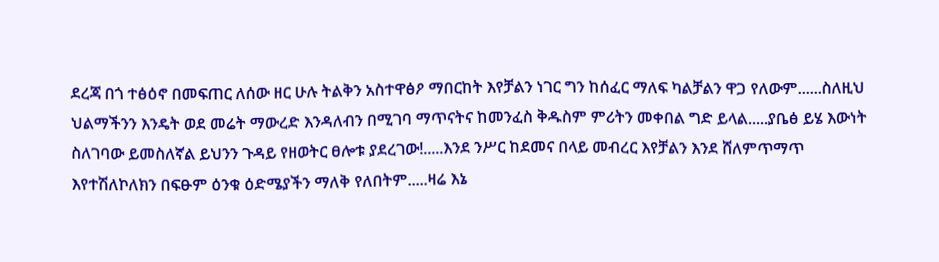ደረጃ በጎ ተፅዕኖ በመፍጠር ለሰው ዘር ሁሉ ትልቅን አስተዋፅዖ ማበርከት እየቻልን ነገር ግን ከሰፈር ማለፍ ካልቻልን ዋጋ የለውም......ስለዚህ ህልማችንን እንዴት ወደ መሬት ማውረድ እንዳለብን በሚገባ ማጥናትና ከመንፈስ ቅዱስም ምሪትን መቀበል ግድ ይላል.....ያቤፅ ይሄ እውነት ስለገባው ይመስለኛል ይህንን ጉዳይ የዘወትር ፀሎቱ ያደረገው!.....እንደ ንሥር ከደመና በላይ መብረር እየቻልን እንደ ሸለምጥማጥ እየተሽለኮለክን በፍፁም ዕንቁ ዕድሜያችን ማለቅ የለበትም.....ዛሬ እኔ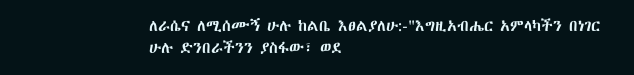ለራሴና ለሚሰሙኝ ሁሉ ከልቤ እፀልያለሁ:-"እግዚአብሔር አምላካችን በነገር ሁሉ ድንበራችንን ያስፋው፣ ወደ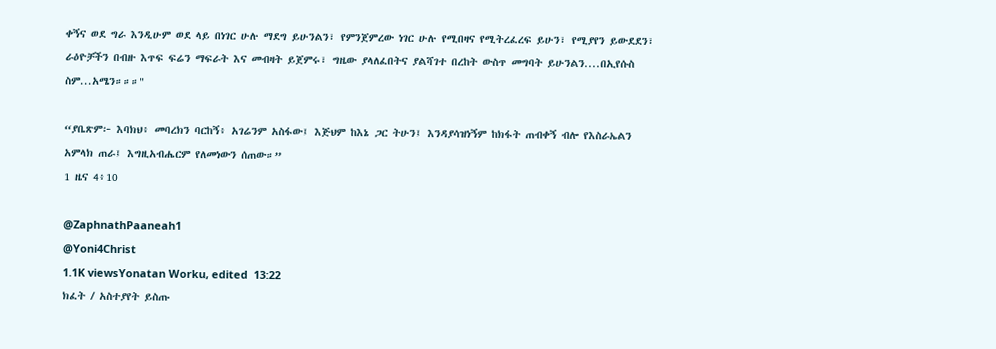ቀኝና ወደ ግራ እንዲሁም ወደ ላይ በነገር ሁሉ ማደግ ይሁንልን፣ የምንጀምረው ነገር ሁሉ የሚበዛና የሚትረፈረፍ ይሁን፣ የሚያየን ይውደደን፣ ራዕዮቻችን በብዙ እጥፍ ፍሬን ማፍራት እና መብዛት ይጀምሩ፣ ግዜው ያላለፈበትና ያልሻገተ በረከት ውስጥ መግባት ይሁንልን....በኢየሱስ ስም...አሜን።።።"

“ያቤጽም፦ እባክህ፥ መባረክን ባርከኝ፥ አገሬንም አስፋው፤ እጅህም ከእኔ ጋር ትሁን፤ እንዳያሳዝነኝም ከክፋት ጠብቀኝ ብሎ የእስራኤልን አምላክ ጠራ፤ እግዚአብሔርም የለመነውን ሰጠው።”
1 ዜና 4፥10

@ZaphnathPaaneah1
@Yoni4Christ
1.1K viewsYonatan Worku, edited  13:22
ክፈት / አስተያየት ይስጡ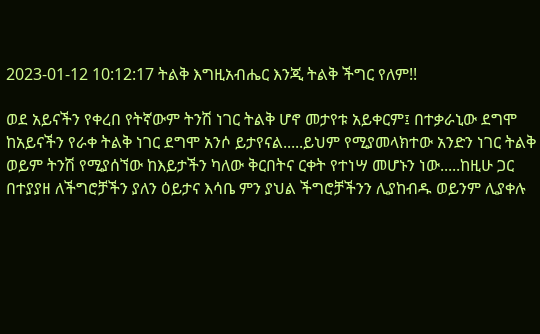2023-01-12 10:12:17 ትልቅ እግዚአብሔር እንጂ ትልቅ ችግር የለም!!

ወደ አይናችን የቀረበ የትኛውም ትንሽ ነገር ትልቅ ሆኖ መታየቱ አይቀርም፤ በተቃራኒው ደግሞ ከአይናችን የራቀ ትልቅ ነገር ደግሞ አንሶ ይታየናል.....ይህም የሚያመላክተው አንድን ነገር ትልቅ ወይም ትንሽ የሚያሰኘው ከእይታችን ካለው ቅርበትና ርቀት የተነሣ መሆኑን ነው.....ከዚሁ ጋር በተያያዘ ለችግሮቻችን ያለን ዕይታና እሳቤ ምን ያህል ችግሮቻችንን ሊያከብዱ ወይንም ሊያቀሉ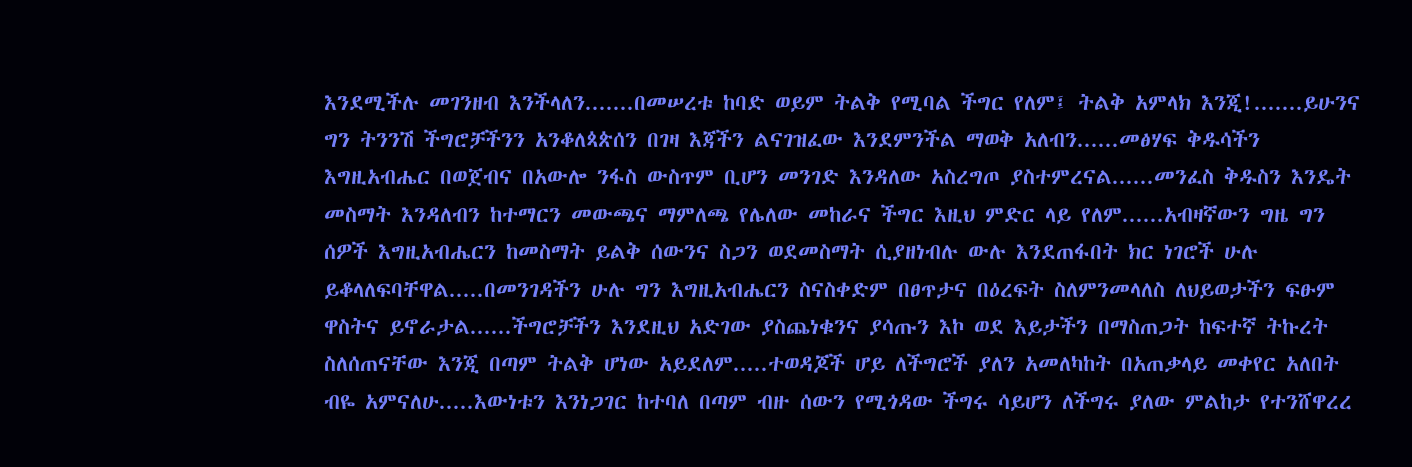እንደሚችሉ መገንዘብ እንችላለን.......በመሠረቱ ከባድ ወይም ትልቅ የሚባል ችግር የለም፤ ትልቅ አምላክ እንጂ!.......ይሁንና ግን ትንንሽ ችግሮቻችንን አንቆለጳጵሰን በገዛ እጃችን ልናገዝፈው እንደምንችል ማወቅ አለብን......መፅሃፍ ቅዱሳችን እግዚአብሔር በወጀብና በአውሎ ንፋስ ውስጥም ቢሆን መንገድ እንዳለው አስረግጦ ያስተምረናል......መንፈስ ቅዱስን እንዴት መስማት እንዳለብን ከተማርን መውጫና ማምለጫ የሌለው መከራና ችግር እዚህ ምድር ላይ የለም......አብዛኛውን ግዜ ግን ሰዎች እግዚአብሔርን ከመስማት ይልቅ ሰውንና ስጋን ወደመስማት ሲያዘነብሉ ውሉ እንደጠፋበት ክር ነገሮች ሁሉ ይቆላለፍባቸዋል.....በመንገዳችን ሁሉ ግን እግዚአብሔርን ስናስቀድም በፀጥታና በዕረፍት ስለምንመላለስ ለህይወታችን ፍፁም ዋስትና ይኖራታል......ችግሮቻችን እንደዚህ አድገው ያስጨነቁንና ያሳጡን እኮ ወደ እይታችን በማስጠጋት ከፍተኛ ትኩረት ስለሰጠናቸው እንጂ በጣም ትልቅ ሆነው አይደለም.....ተወዳጆች ሆይ ለችግሮች ያለን አመለካከት በአጠቃላይ መቀየር አለበት ብዬ አምናለሁ.....እውነቱን እንነጋገር ከተባለ በጣም ብዙ ሰውን የሚጎዳው ችግሩ ሳይሆን ለችግሩ ያለው ምልከታ የተንሸዋረረ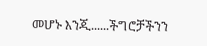መሆኑ እንጂ......ችግሮቻችንን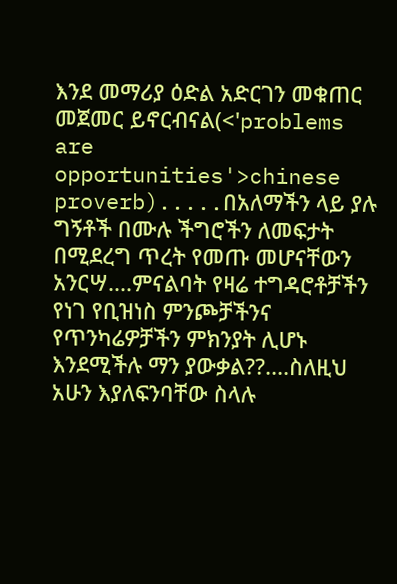እንደ መማሪያ ዕድል አድርገን መቁጠር መጀመር ይኖርብናል(<'problems are opportunities'>chinese proverb).....በአለማችን ላይ ያሉ ግኝቶች በሙሉ ችግሮችን ለመፍታት በሚደረግ ጥረት የመጡ መሆናቸውን አንርሣ....ምናልባት የዛሬ ተግዳሮቶቻችን የነገ የቢዝነስ ምንጮቻችንና የጥንካሬዎቻችን ምክንያት ሊሆኑ እንደሚችሉ ማን ያውቃል??....ስለዚህ አሁን እያለፍንባቸው ስላሉ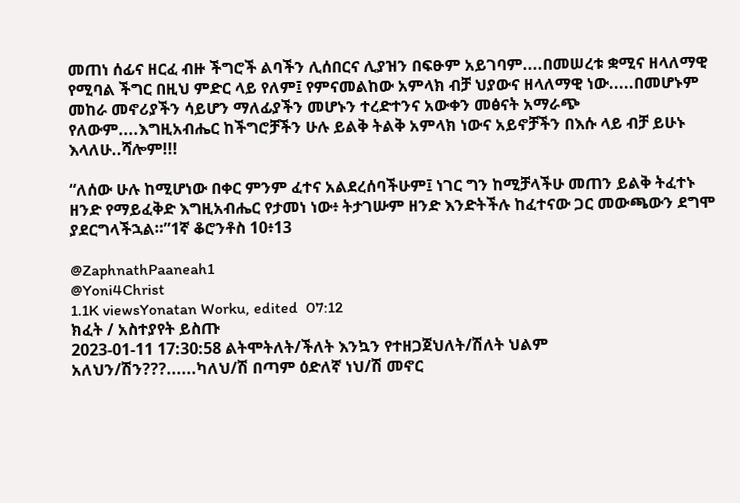መጠነ ሰፊና ዘርፈ ብዙ ችግሮች ልባችን ሊሰበርና ሊያዝን በፍፁም አይገባም....በመሠረቱ ቋሚና ዘላለማዊ የሚባል ችግር በዚህ ምድር ላይ የለም፤ የምናመልከው አምላክ ብቻ ህያውና ዘላለማዊ ነው.....በመሆኑም መከራ መኖሪያችን ሳይሆን ማለፊያችን መሆኑን ተረድተንና አውቀን መፅናት አማራጭ የለውም....እግዚአብሔር ከችግሮቻችን ሁሉ ይልቅ ትልቅ አምላክ ነውና አይኖቻችን በእሱ ላይ ብቻ ይሁኑ እላለሁ..ሻሎም!!!

“ለሰው ሁሉ ከሚሆነው በቀር ምንም ፈተና አልደረሰባችሁም፤ ነገር ግን ከሚቻላችሁ መጠን ይልቅ ትፈተኑ ዘንድ የማይፈቅድ እግዚአብሔር የታመነ ነው፥ ትታገሡም ዘንድ እንድትችሉ ከፈተናው ጋር መውጫውን ደግሞ ያደርግላችኋል።”1ኛ ቆሮንቶስ 10፥13

@ZaphnathPaaneah1
@Yoni4Christ
1.1K viewsYonatan Worku, edited  07:12
ክፈት / አስተያየት ይስጡ
2023-01-11 17:30:58 ልትሞትለት/ችለት እንኳን የተዘጋጀህለት/ሽለት ህልም አለህን/ሽን???......ካለህ/ሽ በጣም ዕድለኛ ነህ/ሽ መኖር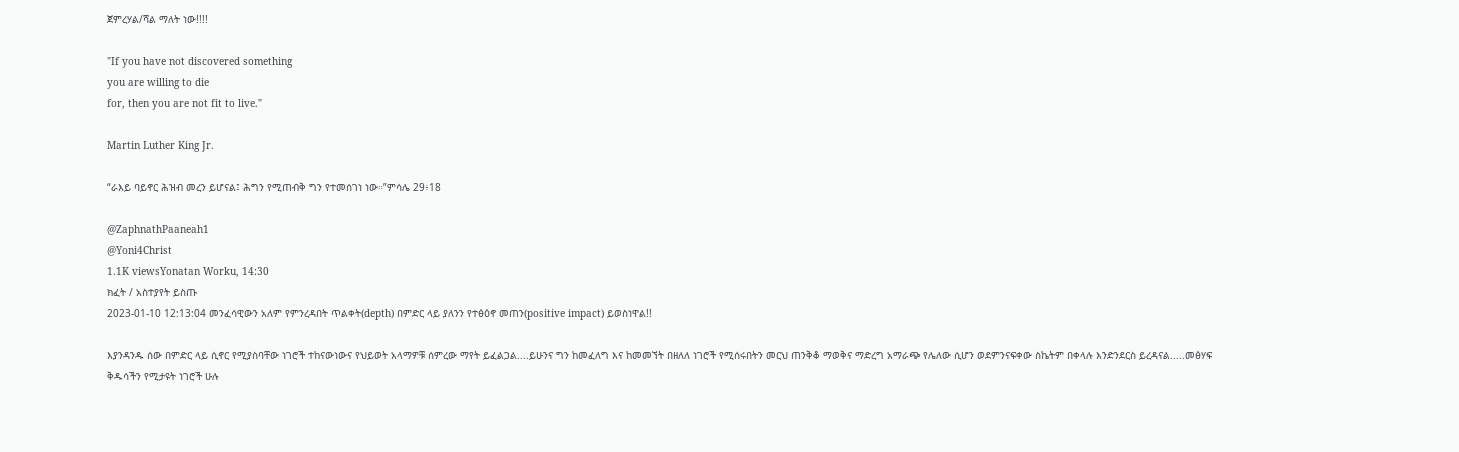ጀምረሃል/ሻል ማለት ነው!!!!

"If you have not discovered something
you are willing to die
for, then you are not fit to live."

Martin Luther King Jr.

“ራእይ ባይኖር ሕዝብ መረን ይሆናል፤ ሕግን የሚጠብቅ ግን የተመሰገነ ነው።”ምሳሌ 29፥18

@ZaphnathPaaneah1
@Yoni4Christ
1.1K viewsYonatan Worku, 14:30
ክፈት / አስተያየት ይስጡ
2023-01-10 12:13:04 መንፈሳዊውን አለም የምንረዳበት ጥልቀት(depth) በምድር ላይ ያለንን የተፅዕኖ መጠን(positive impact) ይወስነዋል!!

እያንዳንዱ ሰው በምድር ላይ ሲኖር የሚያስባቸው ነገሮች ተከናውነውና የህይወት አላማዎቹ ሰምረው ማየት ይፈልጋል....ይሁንና ግን ከመፈለግ እና ከመመኘት በዘለለ ነገሮች የሚሰሩበትን መርህ ጠንቅቆ ማወቅና ማድረግ አማራጭ የሌለው ሲሆን ወደምንናፍቀው ስኬትም በቀላሉ እንድንደርስ ይረዳናል.....መፅሃፍ ቅዱሳችን የሚታዩት ነገሮች ሁሉ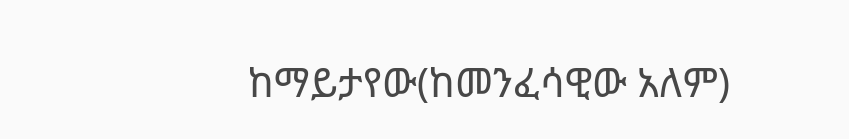ከማይታየው(ከመንፈሳዊው አለም)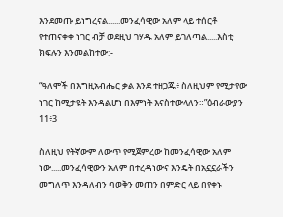እንደመጡ ይነግረናል......መንፈሳዊው አለም ላይ ተሰርቶ የተጠናቀቀ ነገር ብቻ ወደዚህ ገሃዱ አለም ይገለጣል.....እስቲ ክፍሉን እንመልከተው:-

“ዓለሞች በእግዚአብሔር ቃል እንደ ተዘጋጁ፥ ስለዚህም የሚታየው ነገር ከሚታዩት እንዳልሆነ በእምነት እናስተውላለን።”ዕብራውያን 11፥3

ስለዚህ የትኛውም ለውጥ የሚጀምረው ከመንፈሳዊው አለም ነው.....መንፈሳዊውን አለም በተረዳነውና እንዴት በአኗኗራችን መግለጥ እንዳለብን ባወቅን መጠን በምድር ላይ በየቀኑ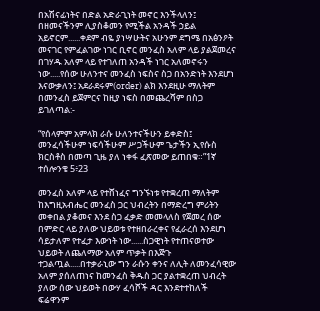በአሽናፊነትና በድል አድራጊነት መኖር እንችላለን፤ በዘመናችንም ሊያስቆመን የሚችል አንዳች ኃይል አይኖርም......ቀደም ብዬ ያነሣሁትና አሁንም ደግሜ በአፅንዖት መናገር የምፈልገው ነገር ቢኖር መንፈስ አለም ላይ ያልጀመረና በገሃዱ አለም ላይ የተገለጠ አንዳች ነገር አለመኖሩን ነው.....የሰው ሁለንተና መንፈስ ነፍስና ስጋ በአንድነት እንደሆነ እናውቃለን፤ አደራደሩም(order) ልክ እንደዚሁ ማለትም በመንፈስ ይጀምርና ከዚያ ነፍስ በመጨረሻም በስጋ ይገለጣል:-

“የሰላምም አምላክ ራሱ ሁለንተናችሁን ይቀድስ፤ መንፈሳችሁም ነፍሳችሁም ሥጋችሁም ጌታችን ኢየሱስ ክርስቶስ በመጣ ጊዜ ያለ ነቀፋ ፈጽመው ይጠበቁ።”1ኛ ተሰሎንቄ 5፥23

መንፈስ አለም ላይ የተሸነፈና ግንኙነቱ የተቋረጠ ማለትም ከእግዚአብሔር መንፈስ ጋር ህብረትን በማድረግ ምሪትን መቀበል ያቆመና እንደ ስጋ ፈቃድ መመላለስ የጀመረ ሰው በምድር ላይ ያለው ህይወቱ የተዘበራረቀና የፈራረሰ እንደሆነ ሳይታለም የተፈታ እውነት ነው......ስጋዊነት የተጠናወተው ህይወት ለጨለማው አለም ጥቃት በእጅጉ ተጋልጧል.....በተቃራኒው ግን ራሱን ቀንና ለሊት ለመንፈሳዊው አለም ያሰለጠነና ከመንፈስ ቅዱስ ጋር ያልተቋረጠ ህብረት ያለው ሰው ህይወት በውሃ ፈሳሾች ዳር እንደተተከለች ፍሬዋንም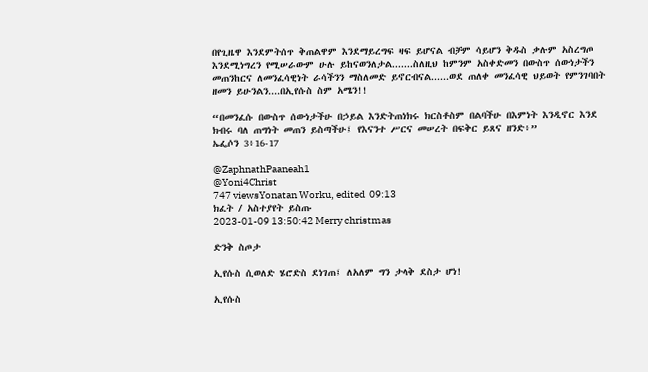በየጊዜዋ እንደምትሰጥ ቅጠልዋም እንደማይረግፍ ዛፍ ይሆናል ብቻም ሳይሆን ቅዱስ ቃሉም አስረግጦ እንደሚነግረን የሚሠራውም ሁሉ ይከናወንለታል.......ስለዚህ ከምንም አስቀድመን በውስጥ ሰውነታችን መጠንከርና ለመንፈሳዊነት ራሳችንን ማስለመድ ይኖርብናል......ወደ ጠለቀ መንፈሳዊ ህይወት የምንገባበት ዘመን ይሁንልን....በኢየሱስ ስም አሜን!!

“በመንፈሱ በውስጥ ሰውነታችሁ በኃይል እንድትጠነክሩ ክርስቶስም በልባችሁ በእምነት እንዲኖር እንደ ክብሩ ባለ ጠግነት መጠን ይስጣችሁ፤ የእናንተ ሥርና መሠረት በፍቅር ይጸና ዘንድ፥”
ኤፌሶን 3፥16-17

@ZaphnathPaaneah1
@Yoni4Christ
747 viewsYonatan Worku, edited  09:13
ክፈት / አስተያየት ይስጡ
2023-01-09 13:50:42 Merry christmas

ድንቅ ስጦታ

ኢየሱስ ሲወለድ ሄሮድስ ደነገጠ፤ ለአለም ግን ታላቅ ደስታ ሆነ!

ኢየሱስ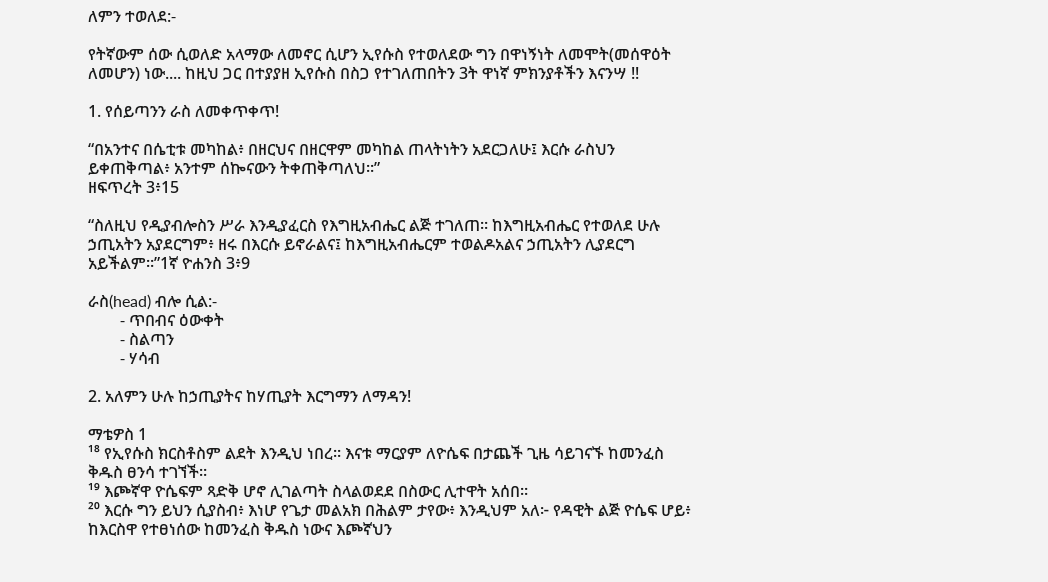ለምን ተወለደ:-

የትኛውም ሰው ሲወለድ አላማው ለመኖር ሲሆን ኢየሱስ የተወለደው ግን በዋነኝነት ለመሞት(መሰዋዕት ለመሆን) ነው.... ከዚህ ጋር በተያያዘ ኢየሱስ በስጋ የተገለጠበትን 3ት ዋነኛ ምክንያቶችን እናንሣ !!

1. የሰይጣንን ራስ ለመቀጥቀጥ!

“በአንተና በሴቲቱ መካከል፥ በዘርህና በዘርዋም መካከል ጠላትነትን አደርጋለሁ፤ እርሱ ራስህን ይቀጠቅጣል፥ አንተም ሰኰናውን ትቀጠቅጣለህ።”
ዘፍጥረት 3፥15

“ስለዚህ የዲያብሎስን ሥራ እንዲያፈርስ የእግዚአብሔር ልጅ ተገለጠ። ከእግዚአብሔር የተወለደ ሁሉ ኃጢአትን አያደርግም፥ ዘሩ በእርሱ ይኖራልና፤ ከእግዚአብሔርም ተወልዶአልና ኃጢአትን ሊያደርግ አይችልም።”1ኛ ዮሐንስ 3፥9

ራስ(head) ብሎ ሲል:-
        - ጥበብና ዕውቀት
        - ስልጣን
        - ሃሳብ

2. አለምን ሁሉ ከኃጢያትና ከሃጢያት እርግማን ለማዳን!

ማቴዎስ 1
¹⁸ የኢየሱስ ክርስቶስም ልደት እንዲህ ነበረ። እናቱ ማርያም ለዮሴፍ በታጨች ጊዜ ሳይገናኙ ከመንፈስ ቅዱስ ፀንሳ ተገኘች።
¹⁹ እጮኛዋ ዮሴፍም ጻድቅ ሆኖ ሊገልጣት ስላልወደደ በስውር ሊተዋት አሰበ።
²⁰ እርሱ ግን ይህን ሲያስብ፥ እነሆ የጌታ መልአክ በሕልም ታየው፥ እንዲህም አለ፦ የዳዊት ልጅ ዮሴፍ ሆይ፥ ከእርስዋ የተፀነሰው ከመንፈስ ቅዱስ ነውና እጮኛህን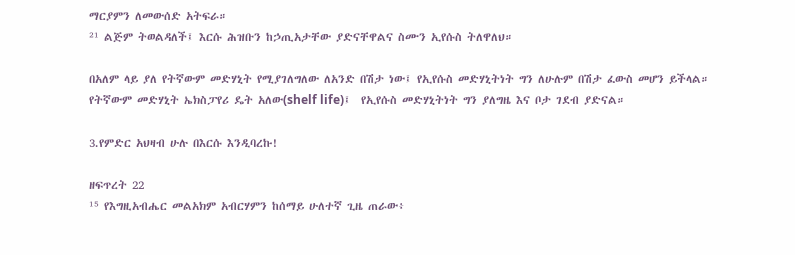ማርያምን ለመውሰድ አትፍራ።
²¹ ልጅም ትወልዳለች፤ እርሱ ሕዝቡን ከኃጢአታቸው ያድናቸዋልና ስሙን ኢየሱስ ትለዋለህ።

በአለም ላይ ያለ የትኛውም መድሃኒት የሚያገለግለው ለአንድ በሽታ ነው፤ የኢየሱስ መድሃኒትነት ግን ለሁሉም በሽታ ፈውስ መሆን ይችላል።
የትኛውም መድሃኒት ኤክስፓየሪ ዴት አለው(shelf life)፤  የኢየሱስ መድሃኒትነት ግን ያለግዜ እና ቦታ ገደብ ያድናል።

3.የምድር አህዛብ ሁሉ በእርሱ እንዲባረኩ!

ዘፍጥረት 22
¹⁵ የእግዚአብሔር መልአክም አብርሃምን ከሰማይ ሁለተኛ ጊዜ ጠራው፥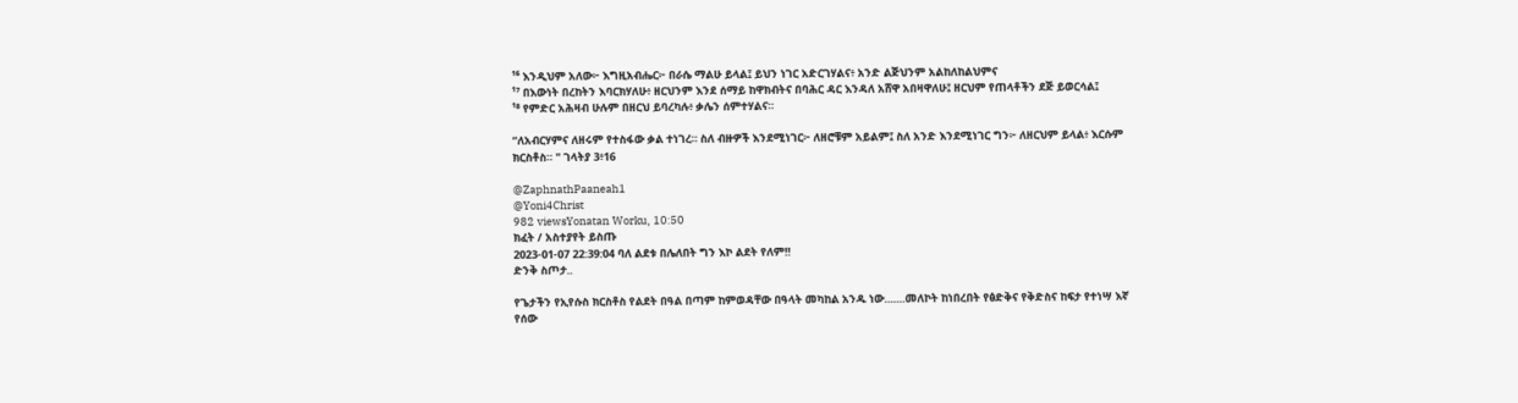¹⁶ እንዲህም አለው፦ እግዚአብሔር፦ በራሴ ማልሁ ይላል፤ ይህን ነገር አድርገሃልና፥ አንድ ልጅህንም አልከለከልህምና
¹⁷ በእውነት በረከትን እባርክሃለሁ፥ ዘርህንም እንደ ሰማይ ከዋክብትና በባሕር ዳር እንዳለ አሸዋ አበዛዋለሁ፤ ዘርህም የጠላቶችን ደጅ ይወርሳል፤
¹⁸ የምድር አሕዛብ ሁሉም በዘርህ ይባረካሉ፥ ቃሌን ሰምተሃልና።

“ለአብርሃምና ለዘሩም የተስፋው ቃል ተነገረ። ስለ ብዙዎች እንደሚነገር፦ ለዘሮቹም አይልም፤ ስለ አንድ እንደሚነገር ግን፦ ለዘርህም ይላል፥ እርሱም ክርስቶስ። " ገላትያ 3፥16

@ZaphnathPaaneah1
@Yoni4Christ
982 viewsYonatan Worku, 10:50
ክፈት / አስተያየት ይስጡ
2023-01-07 22:39:04 ባለ ልደቱ በሌለበት ግን እኮ ልደት የለም!!
ድንቅ ስጦታ..

የጌታችን የኢየሱስ ክርስቶስ የልደት በዓል በጣም ከምወዳቸው በዓላት መካከል አንዱ ነው.......መለኮት ከነበረበት የፅድቅና የቅድስና ከፍታ የተነሣ እኛ የሰው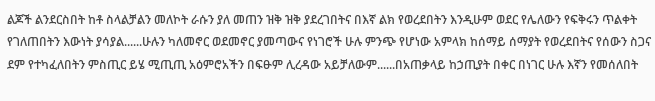ልጆች ልንደርስበት ከቶ ስላልቻልን መለኮት ራሱን ያለ መጠን ዝቅ ዝቅ ያደረገበትና በእኛ ልክ የወረደበትን እንዲሁም ወደር የሌለውን የፍቅሩን ጥልቀት የገለጠበትን እውነት ያሳያል......ሁሉን ካለመኖር ወደመኖር ያመጣውና የነገሮች ሁሉ ምንጭ የሆነው አምላክ ከሰማይ ሰማያት የወረደበትና የሰውን ስጋና ደም የተካፈለበትን ምስጢር ይሄ ሚጢጢ አዕምሮአችን በፍፁም ሊረዳው አይቻለውም......በአጠቃላይ ከኃጢያት በቀር በነገር ሁሉ እኛን የመሰለበት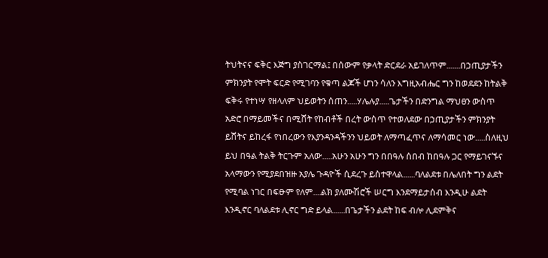ትህትናና ፍቅር እጅግ ያስገርማል፤ በሰውም የቃላት ድርደራ አይገለጥም.......በኃጢያታችን ምክንያት የሞት ፍርድ የሚገባን የቁጣ ልጆች ሆነን ሳለን እግዚአብሔር ግን ከወደደን ከትልቅ ፍቅሩ የተነሣ የዘላለም ህይወትን ሰጠን.....ሃሌሉያ.....ጌታችን በድንግል ማህፀን ውስጥ አድሮ በማይመችና በሚሸት የከብቶች በረት ውስጥ የተወለደው በኃጢያታችን ምክንያት ይሸትና ይከረፋ የነበረውን የእያንዳንዳችንን ህይወት ለማጣፈጥና ለማሳመር ነው.....ስለዚህ ይህ በዓል ትልቅ ትርጉም አለው.....አሁን አሁን ግን በበዓሉ ሰበብ ከበዓሉ ጋር የማይገናኙና አላማውን የሚያደበዝዙ አያሌ ጉዳዮች ሲደረጉ ይስተዋላል......ባለልደቱ በሌለበት ግን ልደት የሚባል ነገር በፍፁም የለም....ልክ ያለሙሽሮች ሠርግ እንደማይታሰብ እንዲሁ ልደት እንዲኖር ባለልደቱ ሊኖር ግድ ይላል......በጌታችን ልደት ከፍ ብሎ ሊደምቅና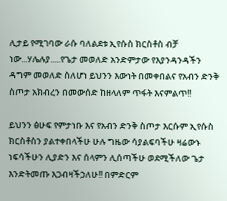ሊታይ የሚገባው ራሱ ባለልደቱ ኢየሱስ ክርስቶስ ብቻ ነው...ሃሌሉያ.....የጌታ መወለድ አንድምታው የእያንዳንዳችን ዳግም መወለድ ስለሆነ ይህንን እውነት በመቀበልና የአብን ድንቅ ስጦታ አክብረን በመውሰድ ከዘላለም ጥፋት እናምልጥ!!

ይህንን ፅሁፍ የምታነቡ እና የአብን ድንቅ ስጦታ እርሱም ኢየሱስ ክርስቶስን ያልተቀበላችሁ ሁሉ ግዜው ሳያልፍባችሁ ዛሬውኑ ነፍሳችሁን ሊያድን እና ሰላምን ሊሰጣችሁ ወደሚችለው ጌታ እንድትመጡ እጋብዛችኃለሁ!! በምድርም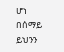ሆነ በሰማይ ይህንን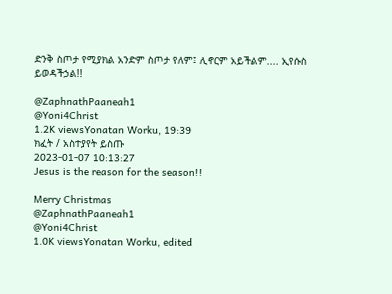ድንቅ ስጦታ የሚያክል አንድም ስጦታ የለም፤ ሊኖርም አይችልም.... ኢየሱስ ይወዳችኃል!!

@ZaphnathPaaneah1
@Yoni4Christ
1.2K viewsYonatan Worku, 19:39
ክፈት / አስተያየት ይስጡ
2023-01-07 10:13:27
Jesus is the reason for the season!!

Merry Christmas
@ZaphnathPaaneah1
@Yoni4Christ
1.0K viewsYonatan Worku, edited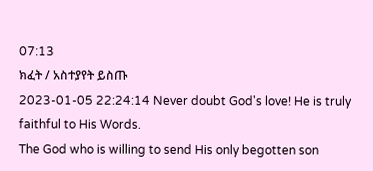07:13
ክፈት / አስተያየት ይስጡ
2023-01-05 22:24:14 Never doubt God's love! He is truly faithful to His Words.
The God who is willing to send His only begotten son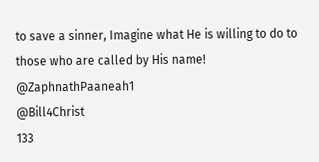to save a sinner, Imagine what He is willing to do to those who are called by His name!
@ZaphnathPaaneah1
@Bill4Christ
133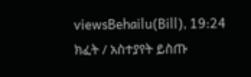viewsBehailu(Bill), 19:24
ክፈት / አስተያየት ይስጡ